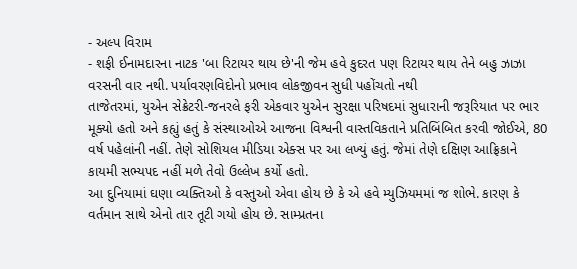- અલ્પ વિરામ
- શફી ઈનામદારના નાટક 'બા રિટાયર થાય છે'ની જેમ હવે કુદરત પણ રિટાયર થાય તેને બહુ ઝાઝા વરસની વાર નથી. પર્યાવરણવિદોનો પ્રભાવ લોકજીવન સુધી પહોંચતો નથી
તાજેતરમાં, યુએન સેક્રેટરી-જનરલે ફરી એકવાર યુએન સુરક્ષા પરિષદમાં સુધારાની જરૂરિયાત પર ભાર મૂક્યો હતો અને કહ્યું હતું કે સંસ્થાઓએ આજના વિશ્વની વાસ્તવિકતાને પ્રતિબિંબિત કરવી જોઈએ, 80 વર્ષ પહેલાંની નહીં. તેણે સોશિયલ મીડિયા એક્સ પર આ લખ્યું હતું. જેમાં તેણે દક્ષિણ આફ્રિકાને કાયમી સભ્યપદ નહીં મળે તેવો ઉલ્લેખ કર્યો હતો.
આ દુનિયામાં ઘણા વ્યક્તિઓ કે વસ્તુઓ એવા હોય છે કે એ હવે મ્યુઝિયમમાં જ શોભે. કારણ કે વર્તમાન સાથે એનો તાર તૂટી ગયો હોય છે. સામ્પ્રતના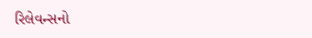રિલેવન્સનો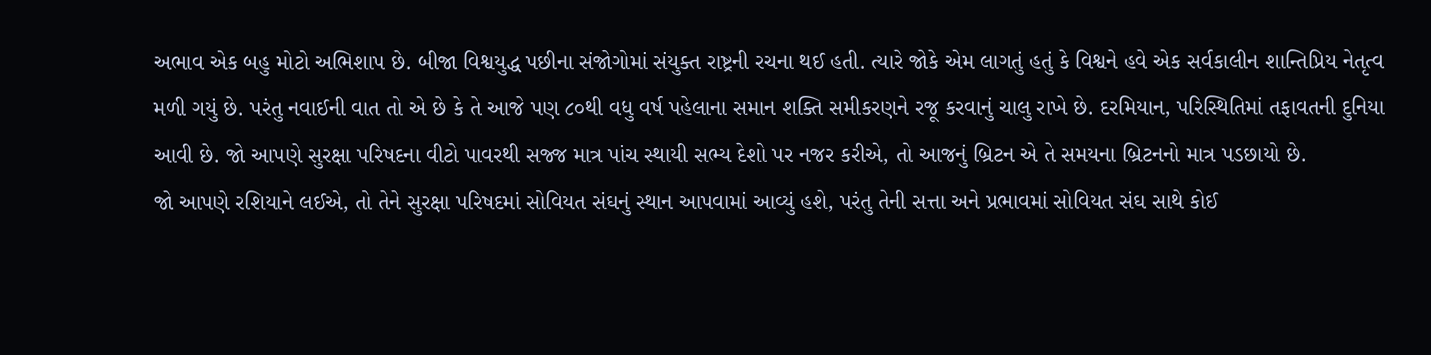અભાવ એક બહુ મોટો અભિશાપ છે. બીજા વિશ્વયુદ્ધ પછીના સંજોગોમાં સંયુક્ત રાષ્ટ્રની રચના થઈ હતી. ત્યારે જોકે એમ લાગતું હતું કે વિશ્વને હવે એક સર્વકાલીન શાન્તિપ્રિય નેતૃત્વ મળી ગયું છે. પરંતુ નવાઈની વાત તો એ છે કે તે આજે પણ ૮૦થી વધુ વર્ષ પહેલાના સમાન શક્તિ સમીકરણને રજૂ કરવાનું ચાલુ રાખે છે. દરમિયાન, પરિસ્થિતિમાં તફાવતની દુનિયા આવી છે. જો આપણે સુરક્ષા પરિષદના વીટો પાવરથી સજ્જ માત્ર પાંચ સ્થાયી સભ્ય દેશો પર નજર કરીએ, તો આજનું બ્રિટન એ તે સમયના બ્રિટનનો માત્ર પડછાયો છે.
જો આપણે રશિયાને લઈએ, તો તેને સુરક્ષા પરિષદમાં સોવિયત સંઘનું સ્થાન આપવામાં આવ્યું હશે, પરંતુ તેની સત્તા અને પ્રભાવમાં સોવિયત સંઘ સાથે કોઈ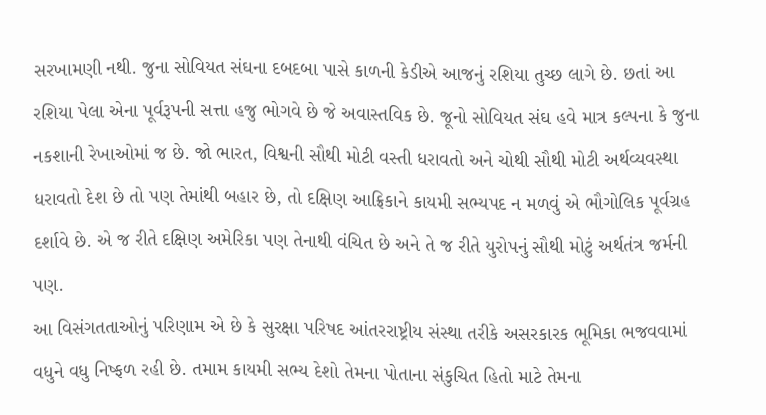સરખામણી નથી. જુના સોવિયત સંઘના દબદબા પાસે કાળની કેડીએ આજનું રશિયા તુચ્છ લાગે છે. છતાં આ રશિયા પેલા એના પૂર્વરૂપની સત્તા હજુ ભોગવે છે જે અવાસ્તવિક છે. જૂનો સોવિયત સંઘ હવે માત્ર કલ્પના કે જુના નકશાની રેખાઓમાં જ છે. જો ભારત, વિશ્વની સૌથી મોટી વસ્તી ધરાવતો અને ચોથી સૌથી મોટી અર્થવ્યવસ્થા ધરાવતો દેશ છે તો પણ તેમાંથી બહાર છે, તો દક્ષિણ આફ્રિકાને કાયમી સભ્યપદ ન મળવું એ ભૌગોલિક પૂર્વગ્રહ દર્શાવે છે. એ જ રીતે દક્ષિણ અમેરિકા પણ તેનાથી વંચિત છે અને તે જ રીતે યુરોપનું સૌથી મોટું અર્થતંત્ર જર્મની પણ.
આ વિસંગતતાઓનું પરિણામ એ છે કે સુરક્ષા પરિષદ આંતરરાષ્ટ્રીય સંસ્થા તરીકે અસરકારક ભૂમિકા ભજવવામાં વધુને વધુ નિષ્ફળ રહી છે. તમામ કાયમી સભ્ય દેશો તેમના પોતાના સંકુચિત હિતો માટે તેમના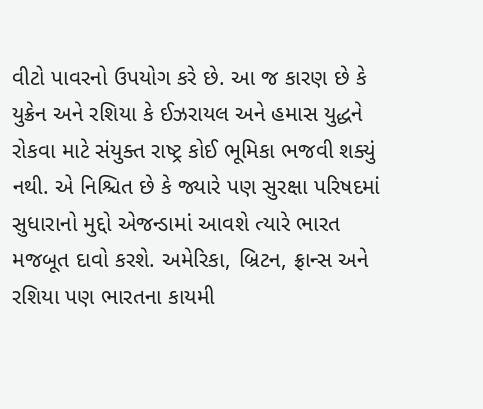વીટો પાવરનો ઉપયોગ કરે છે. આ જ કારણ છે કે યુક્રેન અને રશિયા કે ઈઝરાયલ અને હમાસ યુદ્ધને રોકવા માટે સંયુક્ત રાષ્ટ્ર કોઈ ભૂમિકા ભજવી શક્યું નથી. એ નિશ્ચિત છે કે જ્યારે પણ સુરક્ષા પરિષદમાં સુધારાનો મુદ્દો એજન્ડામાં આવશે ત્યારે ભારત મજબૂત દાવો કરશે. અમેરિકા, બ્રિટન, ફ્રાન્સ અને રશિયા પણ ભારતના કાયમી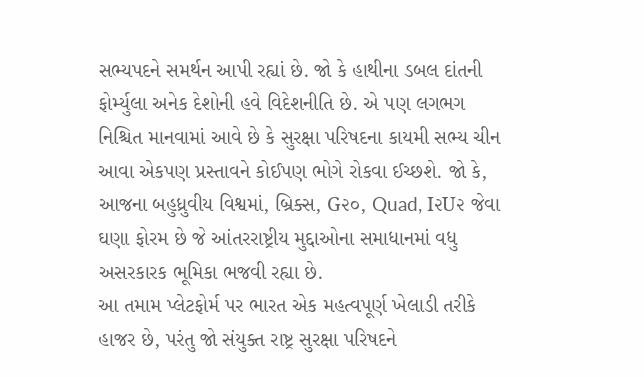સભ્યપદને સમર્થન આપી રહ્યાં છે. જો કે હાથીના ડબલ દાંતની ફોર્મ્યુલા અનેક દેશોની હવે વિદેશનીતિ છે. એ પણ લગભગ નિશ્ચિત માનવામાં આવે છે કે સુરક્ષા પરિષદના કાયમી સભ્ય ચીન આવા એકપણ પ્રસ્તાવને કોઈપણ ભોગે રોકવા ઈચ્છશે. જો કે, આજના બહુધ્રુવીય વિશ્વમાં, બ્રિક્સ, G૨૦, Quad, I૨U૨ જેવા ઘણા ફોરમ છે જે આંતરરાષ્ટ્રીય મુદ્દાઓના સમાધાનમાં વધુ અસરકારક ભૂમિકા ભજવી રહ્યા છે.
આ તમામ પ્લેટફોર્મ પર ભારત એક મહત્વપૂર્ણ ખેલાડી તરીકે હાજર છે, પરંતુ જો સંયુક્ત રાષ્ટ્ર સુરક્ષા પરિષદને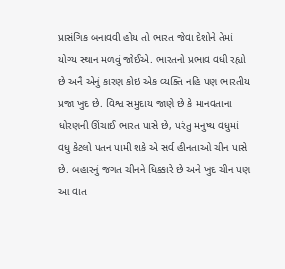પ્રાસંગિક બનાવવી હોય તો ભારત જેવા દેશોને તેમાં યોગ્ય સ્થાન મળવું જોઈએ. ભારતનો પ્રભાવ વધી રહ્યો છે અનૈ એનું કારણ કોઇ એક વ્યક્તિ નહિ પણ ભારતીય પ્રજા ખુદ છે. વિશ્વ સમુદાય જાણે છે કે માનવતાના ધોરણની ઊંચાઈ ભારત પાસે છે, પરંતુ મનુષ્ય વધુમાં વધુ કેટલો પતન પામી શકે એ સર્વ હીનતાઓ ચીન પાસે છે. બહારનું જગત ચીનને ધિક્કારે છે અને ખુદ ચીન પણ આ વાત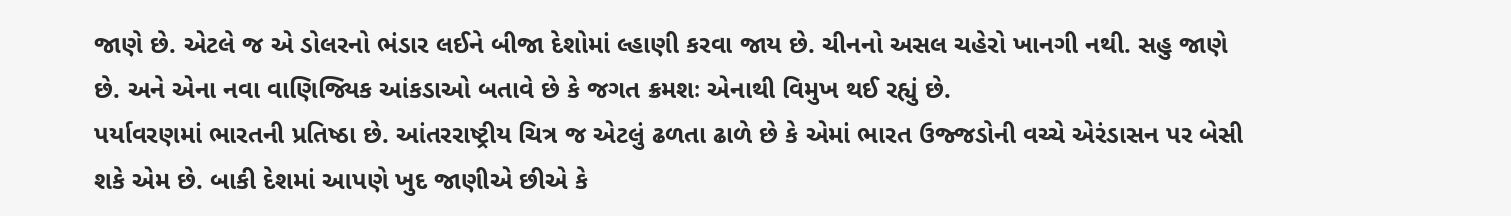જાણે છે. એટલે જ એ ડોલરનો ભંડાર લઈને બીજા દેશોમાં લ્હાણી કરવા જાય છે. ચીનનો અસલ ચહેરો ખાનગી નથી. સહુ જાણે છે. અને એના નવા વાણિજ્યિક આંકડાઓ બતાવે છે કે જગત ક્રમશઃ એનાથી વિમુખ થઈ રહ્યું છે.
પર્યાવરણમાં ભારતની પ્રતિષ્ઠા છે. આંતરરાષ્ટ્રીય ચિત્ર જ એટલું ઢળતા ઢાળે છે કે એમાં ભારત ઉજ્જડોની વચ્ચે એરંડાસન પર બેસી શકે એમ છે. બાકી દેશમાં આપણે ખુદ જાણીએ છીએ કે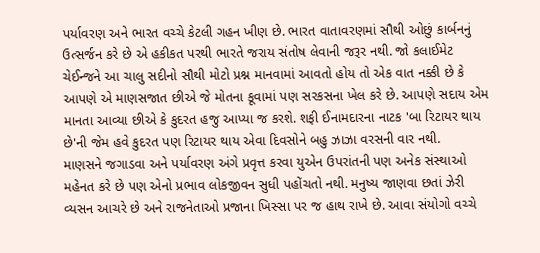પર્યાવરણ અને ભારત વચ્ચે કેટલી ગહન ખીણ છે. ભારત વાતાવરણમાં સૌથી ઓછું કાર્બનનું ઉત્સર્જન કરે છે એ હકીકત પરથી ભારતે જરાય સંતોષ લેવાની જરૂર નથી. જો કલાઈમેટ ચેઈન્જને આ ચાલુ સદીનો સૌથી મોટો પ્રશ્ન માનવામાં આવતો હોય તો એક વાત નક્કી છે કે આપણે એ માણસજાત છીએ જે મોતના કૂવામાં પણ સરકસના ખેલ કરે છે. આપણે સદાય એમ માનતા આવ્યા છીએ કે કુદરત હજુ આપ્યા જ કરશે. શફી ઈનામદારના નાટક 'બા રિટાયર થાય છે'ની જેમ હવે કુદરત પણ રિટાયર થાય એવા દિવસોને બહુ ઝાઝા વરસની વાર નથી.
માણસને જગાડવા અને પર્યાવરણ અંગે પ્રવૃત્ત કરવા યુએન ઉપરાંતની પણ અનેક સંસ્થાઓ મહેનત કરે છે પણ એનો પ્રભાવ લોકજીવન સુધી પહોંચતો નથી. મનુષ્ય જાણવા છતાં ઝેરી વ્યસન આચરે છે અને રાજનેતાઓ પ્રજાના ખિસ્સા પર જ હાથ રાખે છે. આવા સંયોગો વચ્ચે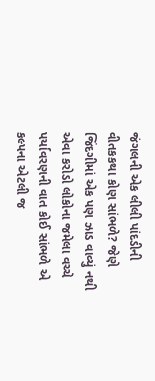જંગલની એક લીલી પાંદડીની વીતકકથા કોણ સાંભળે? જેણે જિંદગીમાં એક પણ ઝાડ વાવ્યું નથી એવા કરોડો લોકોના જમેલા વચ્ચે પર્યાવરણની વાત કોઈ સાંભળે એ કલ્પના એટલી જ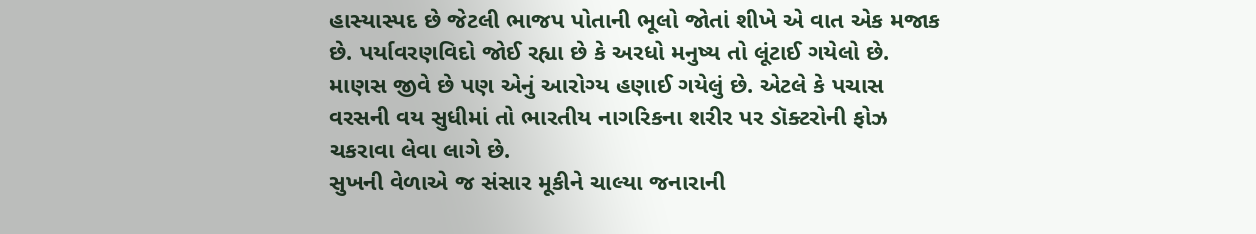હાસ્યાસ્પદ છે જેટલી ભાજપ પોતાની ભૂલો જોતાં શીખે એ વાત એક મજાક છે. પર્યાવરણવિદો જોઈ રહ્યા છે કે અરધો મનુષ્ય તો લૂંટાઈ ગયેલો છે. માણસ જીવે છે પણ એનું આરોગ્ય હણાઈ ગયેલું છે. એટલે કે પચાસ વરસની વય સુધીમાં તો ભારતીય નાગરિકના શરીર પર ડૉક્ટરોની ફોઝ ચકરાવા લેવા લાગે છે.
સુખની વેળાએ જ સંસાર મૂકીને ચાલ્યા જનારાની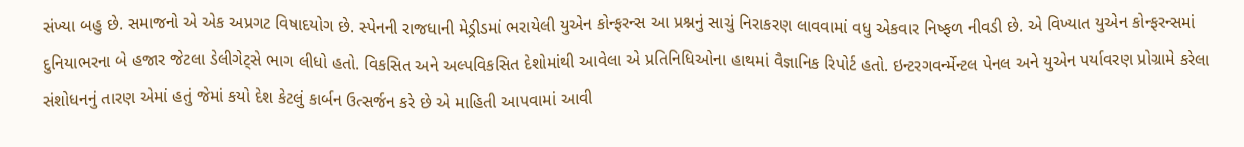સંખ્યા બહુ છે. સમાજનો એ એક અપ્રગટ વિષાદયોગ છે. સ્પેનની રાજધાની મેડ્રીડમાં ભરાયેલી યુએન કોન્ફરન્સ આ પ્રશ્નનું સાચું નિરાકરણ લાવવામાં વધુ એકવાર નિષ્ફળ નીવડી છે. એ વિખ્યાત યુએન કોન્ફરન્સમાં દુનિયાભરના બે હજાર જેટલા ડેલીગેટ્સે ભાગ લીધો હતો. વિકસિત અને અલ્પવિકસિત દેશોમાંથી આવેલા એ પ્રતિનિધિઓના હાથમાં વૈજ્ઞાનિક રિપોર્ટ હતો. ઇન્ટરગવર્ન્મેન્ટલ પેનલ અને યુએન પર્યાવરણ પ્રોગ્રામે કરેલા સંશોધનનું તારણ એમાં હતું જેમાં કયો દેશ કેટલું કાર્બન ઉત્સર્જન કરે છે એ માહિતી આપવામાં આવી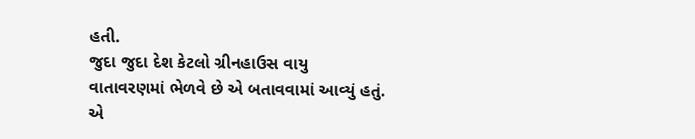હતી.
જુદા જુદા દેશ કેટલો ગ્રીનહાઉસ વાયુ વાતાવરણમાં ભેળવે છે એ બતાવવામાં આવ્યું હતું. એ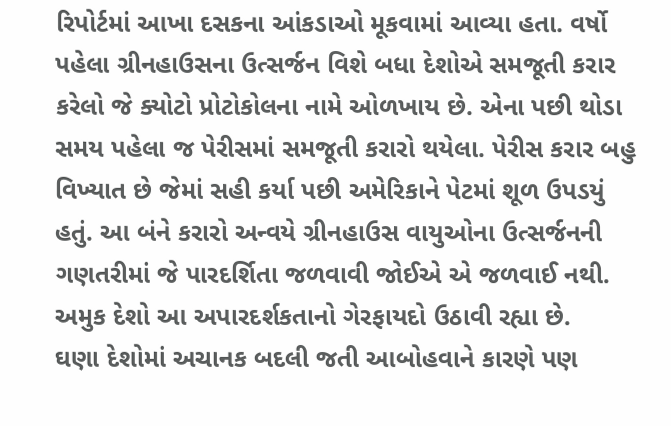રિપોર્ટમાં આખા દસકના આંકડાઓ મૂકવામાં આવ્યા હતા. વર્ષો પહેલા ગ્રીનહાઉસના ઉત્સર્જન વિશે બધા દેશોએ સમજૂતી કરાર કરેલો જે ક્યોટો પ્રોટોકોલના નામે ઓળખાય છે. એના પછી થોડા સમય પહેલા જ પેરીસમાં સમજૂતી કરારો થયેલા. પેરીસ કરાર બહુ વિખ્યાત છે જેમાં સહી કર્યા પછી અમેરિકાને પેટમાં શૂળ ઉપડયું હતું. આ બંને કરારો અન્વયે ગ્રીનહાઉસ વાયુઓના ઉત્સર્જનની ગણતરીમાં જે પારદર્શિતા જળવાવી જોઈએ એ જળવાઈ નથી. અમુક દેશો આ અપારદર્શકતાનો ગેરફાયદો ઉઠાવી રહ્યા છે.
ઘણા દેશોમાં અચાનક બદલી જતી આબોહવાને કારણે પણ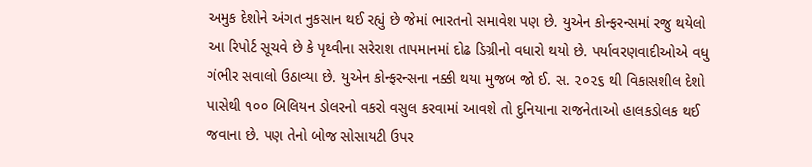અમુક દેશોને અંગત નુકસાન થઈ રહ્યું છે જેમાં ભારતનો સમાવેશ પણ છે. યુએન કોન્ફરન્સમાં રજુ થયેલો આ રિપોર્ટ સૂચવે છે કે પૃથ્વીના સરેરાશ તાપમાનમાં દોઢ ડિગ્રીનો વધારો થયો છે. પર્યાવરણવાદીઓએ વધુ ગંભીર સવાલો ઉઠાવ્યા છે. યુએન કોન્ફરન્સના નક્કી થયા મુજબ જો ઈ. સ. ૨૦૨૬ થી વિકાસશીલ દેશો પાસેથી ૧૦૦ બિલિયન ડોલરનો વકરો વસુલ કરવામાં આવશે તો દુનિયાના રાજનેતાઓ હાલકડોલક થઈ જવાના છે. પણ તેનો બોજ સોસાયટી ઉપર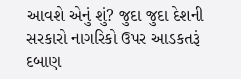આવશે એનું શું? જુદા જુદા દેશની સરકારો નાગરિકો ઉપર આડકતરૂં દબાણ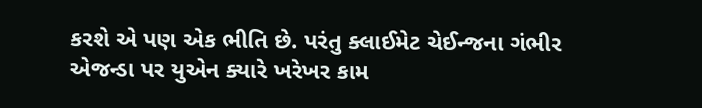કરશે એ પણ એક ભીતિ છે. પરંતુ ક્લાઈમેટ ચેઈન્જના ગંભીર એજન્ડા પર યુએન ક્યારે ખરેખર કામ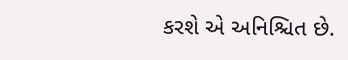કરશે એ અનિશ્ચિત છે.